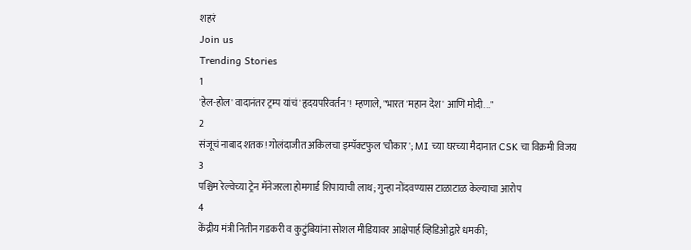शहरं
Join us
Trending Stories
1
'हेल-होल' वादानंतर ट्रम्प यांचं 'हृदयपरिवर्तन'! म्हणाले, "भारत 'महान देश' आणि मोदी..."
2
संजूचं नाबाद शतक! गोलंदाजीत अकिलचा इम्पॅक्टफुल 'चौकार'; MI च्या घरच्या मैदानात CSK चा विक्रमी विजय
3
पश्चिम रेल्वेच्या ट्रेन मॅनेजरला होमगार्ड शिपायाची लाथ; गुन्हा नोंदवण्यास टाळाटाळ केल्याचा आरोप
4
केंद्रीय मंत्री नितीन गडकरी व कुटुंबियांना सोशल मीडियावर आक्षेपार्ह व्हिडिओद्वारे धमकी;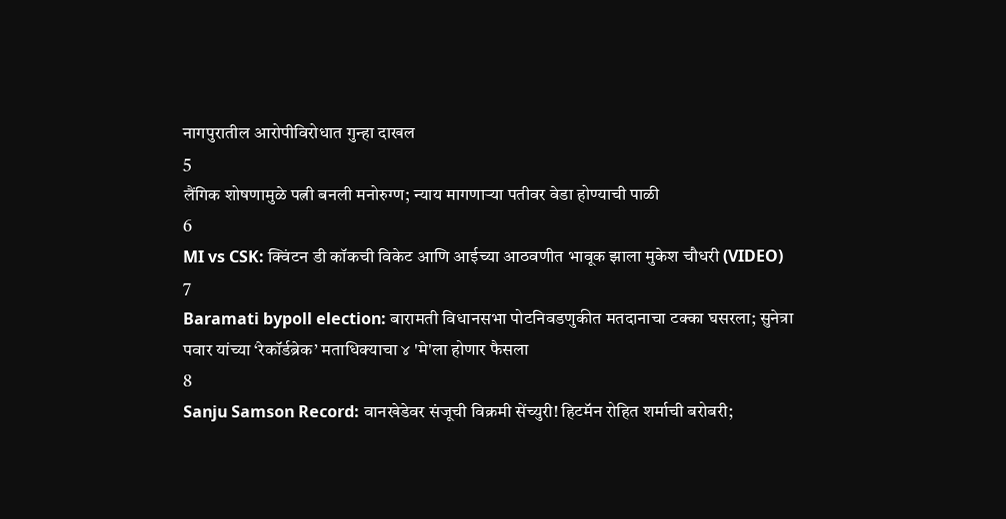नागपुरातील आरोपीविरोधात गुन्हा दाखल
5
लैंगिक शोषणामुळे पत्नी बनली मनोरुग्ण; न्याय मागणाऱ्या पतीवर वेडा होण्याची पाळी
6
MI vs CSK: क्विंटन डी कॉकची विकेट आणि आईच्या आठवणीत भावूक झाला मुकेश चौधरी (VIDEO)
7
Baramati bypoll election: बारामती विधानसभा पोटनिवडणुकीत मतदानाचा टक्का घसरला; सुनेत्रा पवार यांच्या ‘रेकॉर्डब्रेक’ मताधिक्याचा ४ 'मे'ला होणार फैसला
8
Sanju Samson Record: वानखेडेवर संजूची विक्रमी सेंच्युरी! हिटमॅन रोहित शर्माची बरोबरी;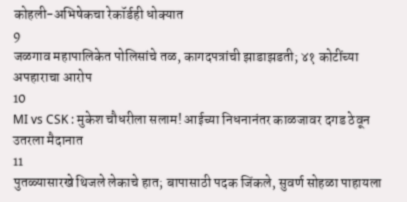कोहली-अभिषेकचा रेकॉर्डही धोक्यात
9
जळगाव महापालिकेत पोलिसांचे तळ, कागदपत्रांची झाडाझडती; ४१ कोटींच्या अपहाराचा आरोप
10
MI vs CSK : मुकेश चौधरीला सलाम! आईच्या निधनानंतर काळजावर दगड ठेवून उतरला मैदानात
11
पुतळ्यासारखे थिजले लेकाचे हात; बापासाठी पदक जिंकले, सुवर्ण सोहळा पाहायला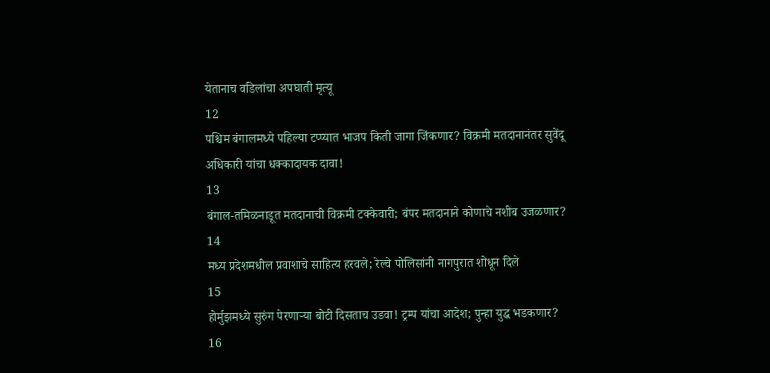येतानाच वडिलांचा अपघाती मृत्यू
12
पश्चिम बंगालमध्ये पहिल्या टप्प्यात भाजप किती जागा जिंकणार? विक्रमी मतदानानंतर सुवेंदू अधिकारी यांचा धक्कादायक दावा!
13
बंगाल-तमिळनाडूत मतदानाची विक्रमी टक्केवारी; बंपर मतदानाने कोणाचे नशीब उजळणार?
14
मध्य प्रदेशमधील प्रवाशाचे साहित्य हरवले; रेल्वे पोलिसांनी नागपुरात शोधून दिले
15
होर्मुझमध्ये सुरुंग पेरणाऱ्या बोटी दिसताच उडवा! ट्रम्प यांचा आदेश; पुन्हा युद्ध भडकणार?
16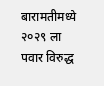बारामतीमध्ये २०२९ ला पवार विरुद्ध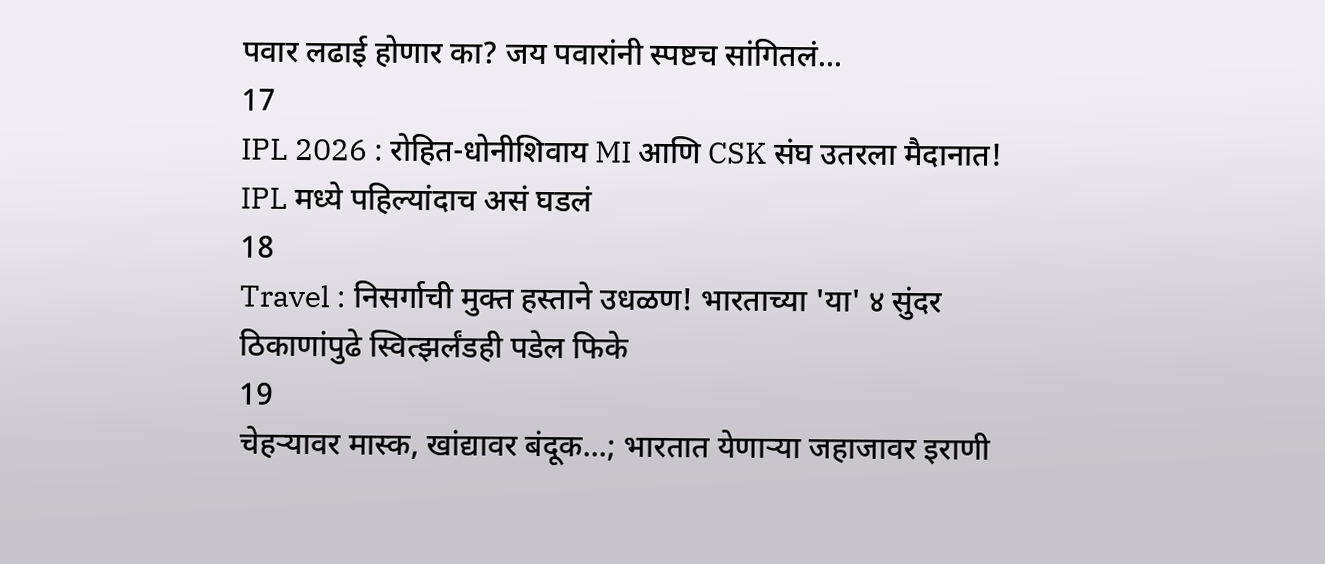पवार लढाई होणार का? जय पवारांनी स्पष्टच सांगितलं...
17
IPL 2026 : रोहित-धोनीशिवाय MI आणि CSK संघ उतरला मैदानात! IPL मध्ये पहिल्यांदाच असं घडलं
18
Travel : निसर्गाची मुक्त हस्ताने उधळण! भारताच्या 'या' ४ सुंदर ठिकाणांपुढे स्वित्झर्लंडही पडेल फिके
19
चेहऱ्यावर मास्क, खांद्यावर बंदूक...; भारतात येणाऱ्या जहाजावर इराणी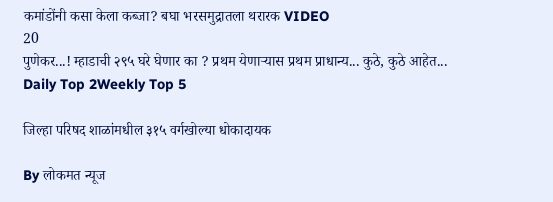कमांडोंनी कसा केला कब्जा? बघा भरसमुद्रातला थरारक VIDEO
20
पुणेकर...! म्हाडाची २९५ घरे घेणार का ? प्रथम येणाऱ्यास प्रथम प्राधान्य... कुठे, कुठे आहेत...
Daily Top 2Weekly Top 5

जिल्हा परिषद शाळांमधील ३१५ वर्गखोल्या धोकादायक

By लोकमत न्यूज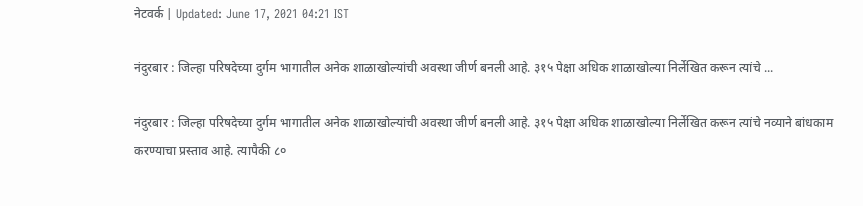नेटवर्क | Updated: June 17, 2021 04:21 IST

नंदुरबार : जिल्हा परिषदेच्या दुर्गम भागातील अनेक शाळाखोल्यांची अवस्था जीर्ण बनली आहे. ३१५ पेक्षा अधिक शाळाखोल्या निर्लेखित करून त्यांचे ...

नंदुरबार : जिल्हा परिषदेच्या दुर्गम भागातील अनेक शाळाखोल्यांची अवस्था जीर्ण बनली आहे. ३१५ पेक्षा अधिक शाळाखोल्या निर्लेखित करून त्यांचे नव्याने बांधकाम करण्याचा प्रस्ताव आहे. त्यापैकी ८०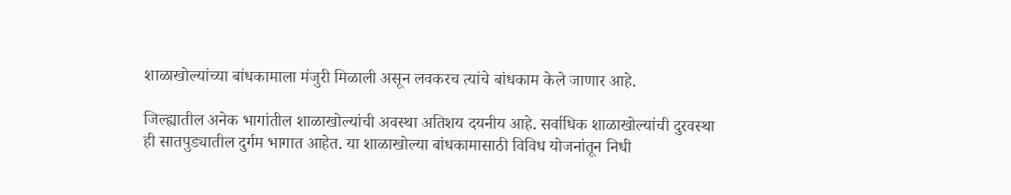शाळाखोल्यांच्या बांधकामाला मंजुरी मिळाली असून लवकरच त्यांचे बांधकाम केले जाणार आहे.

जिल्ह्यातील अनेक भागांतील शाळाखोल्यांची अवस्था अतिशय दयनीय आहे. सर्वाधिक शाळाखोल्यांची दुरवस्था ही सातपुड्यातील दुर्गम भागात आहेत. या शाळाखोल्या बांधकामासाठी विविध योजनांतून निधी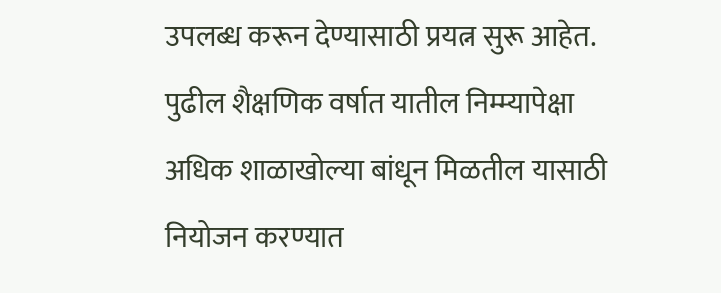उपलब्ध करून देण्यासाठी प्रयत्न सुरू आहेत. पुढील शैक्षणिक वर्षात यातील निम्म्यापेक्षा अधिक शाळाखोल्या बांधून मिळतील यासाठी नियोजन करण्यात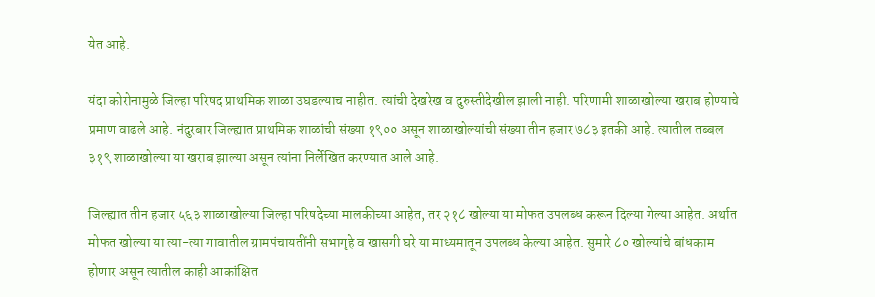येत आहे.

यंदा कोरोनामुळे जिल्हा परिषद प्राथमिक शाळा उघडल्याच नाहीत. त्यांची देखरेख व दुरुस्तीदेखील झाली नाही. परिणामी शाळाखोल्या खराब होण्याचे प्रमाण वाढले आहे. नंदुरबार जिल्ह्यात प्राथमिक शाळांची संख्या १९०० असून शाळाखोल्यांची संख्या तीन हजार ७८३ इतकी आहे. त्यातील तब्बल ३१९ शाळाखोल्या या खराब झाल्या असून त्यांना निर्लेखित करण्यात आले आहे.

जिल्ह्यात तीन हजार ५६३ शाळाखोल्या जिल्हा परिषदेच्या मालकीच्या आहेत, तर २१८ खोल्या या मोफत उपलब्ध करून दिल्या गेल्या आहेत. अर्थात मोफत खोल्या या त्या-त्या गावातील ग्रामपंचायतींनी सभागृहे व खासगी घरे या माध्यमातून उपलब्ध केल्या आहेत. सुमारे ८० खोल्यांचे बांधकाम होणार असून त्यातील काही आकांक्षित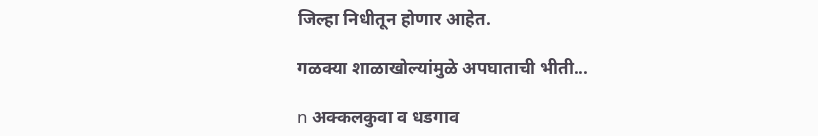जिल्हा निधीतून होणार आहेत.

गळक्या शाळाखोल्यांमुळे अपघाताची भीती...

n अक्कलकुवा व धडगाव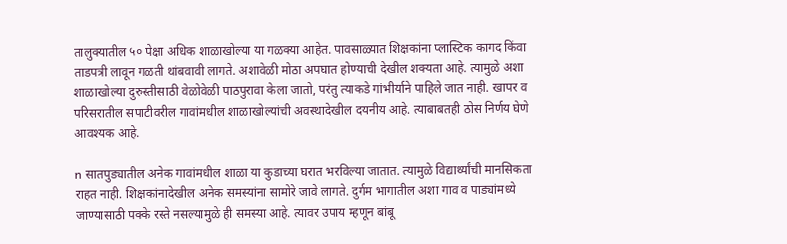तालुक्यातील ५० पेक्षा अधिक शाळाखोल्या या गळक्या आहेत. पावसाळ्यात शिक्षकांना प्लास्टिक कागद किंवा ताडपत्री लावून गळती थांबवावी लागते. अशावेळी मोठा अपघात होण्याची देखील शक्यता आहे. त्यामुळे अशा शाळाखोल्या दुरुस्तीसाठी वेळोवेळी पाठपुरावा केला जातो, परंतु त्याकडे गांभीर्याने पाहिले जात नाही. खापर व परिसरातील सपाटीवरील गावांमधील शाळाखोल्यांची अवस्थादेखील दयनीय आहे. त्याबाबतही ठोस निर्णय घेणे आवश्यक आहे.

n सातपुड्यातील अनेक गावांमधील शाळा या कुडाच्या घरात भरविल्या जातात. त्यामुळे विद्यार्थ्यांची मानसिकता राहत नाही. शिक्षकांनादेखील अनेक समस्यांना सामोरे जावे लागते. दुर्गम भागातील अशा गाव व पाड्यांमध्ये जाण्यासाठी पक्के रस्ते नसल्यामुळे ही समस्या आहे. त्यावर उपाय म्हणून बांबू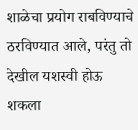शाळेचा प्रयोग राबविण्याचे ठरविण्यात आले, परंतु तो देखील यशस्वी होऊ शकला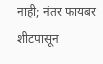नाही; नंतर फायबर शीटपासून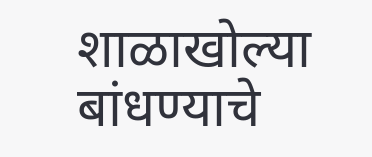शाळाखोल्या बांधण्याचे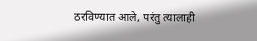ठरविण्यात आले, परंतु त्यालाही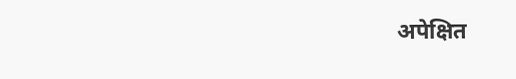अपेक्षित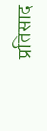प्रतिसाद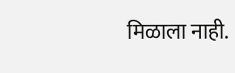मिळाला नाही.